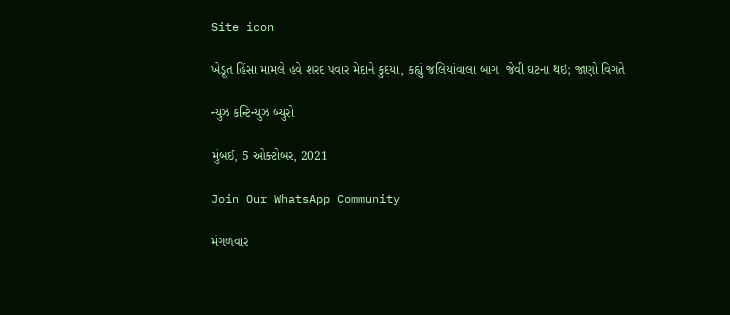Site icon

ખેડૂત હિંસા મામલે હવે શરદ પવાર મેદાને કુદયા, કહ્યું જલિયાંવાલા બાગ  જેવી ઘટના થઇ; જાણો વિગતે

ન્યુઝ કન્ટિન્યુઝ બ્યુરો

મુંબઈ, 5 ઓક્ટોબર, 2021

Join Our WhatsApp Community

મંગળવાર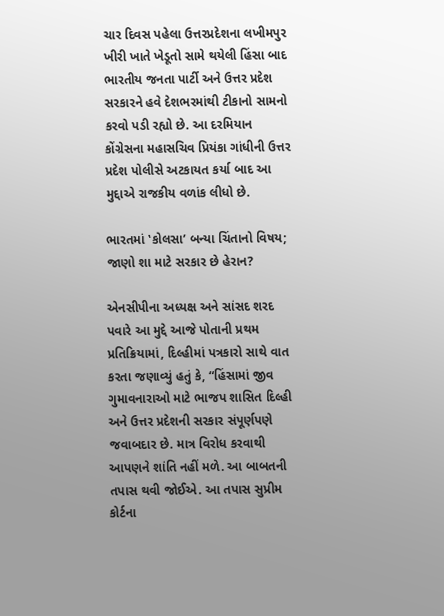ચાર દિવસ પહેલા ઉત્તરપ્રદેશના લખીમપુર ખીરી ખાતે ખેડૂતો સામે થયેલી હિંસા બાદ ભારતીય જનતા પાર્ટી અને ઉત્તર પ્રદેશ સરકારને હવે દેશભરમાંથી ટીકાનો સામનો કરવો પડી રહ્યો છે. આ દરમિયાન કોંગ્રેસના મહાસચિવ પ્રિયંકા ગાંધીની ઉત્તર પ્રદેશ પોલીસે અટકાયત કર્યા બાદ આ મુદ્દાએ રાજકીય વળાંક લીધો છે.

ભારતમાં ‛કોલસા’ બન્યા ચિંતાનો વિષય; જાણો શા માટે સરકાર છે હેરાન?

એનસીપીના અધ્યક્ષ અને સાંસદ શરદ પવારે આ મુદ્દે આજે પોતાની પ્રથમ પ્રતિક્રિયામાં, દિલ્હીમાં પત્રકારો સાથે વાત કરતા જણાવ્યું હતું કે, “હિંસામાં જીવ ગુમાવનારાઓ માટે ભાજપ શાસિત દિલ્હી અને ઉત્તર પ્રદેશની સરકાર સંપૂર્ણપણે જવાબદાર છે. માત્ર વિરોધ કરવાથી આપણને શાંતિ નહીં મળે. આ બાબતની તપાસ થવી જોઈએ. આ તપાસ સુપ્રીમ કોર્ટના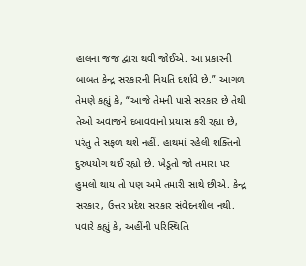હાલના જજ દ્વારા થવી જોઈએ. આ પ્રકારની બાબત કેન્દ્ર સરકારની નિયતિ દર્શાવે છે.” આગળ તેમણે કહ્યું કે, “આજે તેમની પાસે સરકાર છે તેથી તેઓ અવાજને દબાવવાનો પ્રયાસ કરી રહ્યા છે, પરંતુ તે સફળ થશે નહીં. હાથમાં રહેલી શક્તિનો દુરુપયોગ થઈ રહ્યો છે. ખેડૂતો જો તમારા પર હુમલો થાય તો પણ અમે તમારી સાથે છીએ. કેન્દ્ર સરકાર, ઉત્તર પ્રદેશ સરકાર સંવેદનશીલ નથી. પવારે કહ્યું કે, અહીંની પરિસ્થિતિ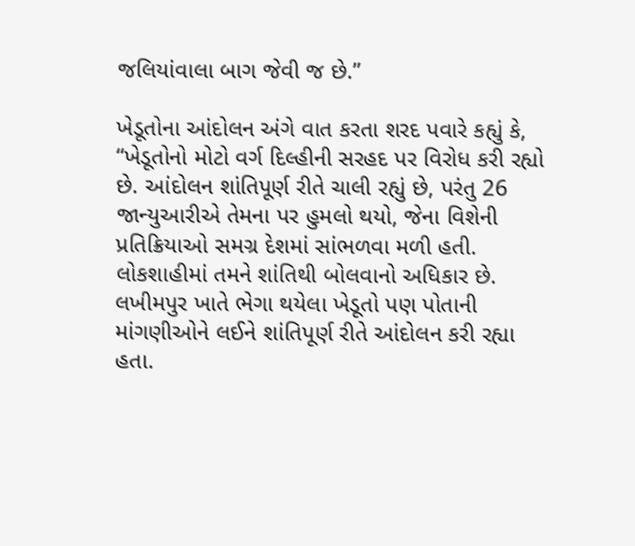જલિયાંવાલા બાગ જેવી જ છે.”

ખેડૂતોના આંદોલન અંગે વાત કરતા શરદ પવારે કહ્યું કે, “ખેડૂતોનો મોટો વર્ગ દિલ્હીની સરહદ પર વિરોધ કરી રહ્યો છે. આંદોલન શાંતિપૂર્ણ રીતે ચાલી રહ્યું છે, પરંતુ 26 જાન્યુઆરીએ તેમના પર હુમલો થયો, જેના વિશેની પ્રતિક્રિયાઓ સમગ્ર દેશમાં સાંભળવા મળી હતી. લોકશાહીમાં તમને શાંતિથી બોલવાનો અધિકાર છે. લખીમપુર ખાતે ભેગા થયેલા ખેડૂતો પણ પોતાની માંગણીઓને લઈને શાંતિપૂર્ણ રીતે આંદોલન કરી રહ્યા હતા.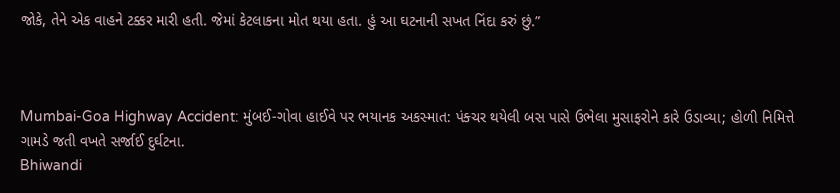જોકે, તેને એક વાહને ટક્કર મારી હતી. જેમાં કેટલાકના મોત થયા હતા. હું આ ઘટનાની સખત નિંદા કરું છું.”



Mumbai-Goa Highway Accident: મુંબઈ-ગોવા હાઈવે પર ભયાનક અકસ્માત: પંક્ચર થયેલી બસ પાસે ઉભેલા મુસાફરોને કારે ઉડાવ્યા; હોળી નિમિત્તે ગામડે જતી વખતે સર્જાઈ દુર્ઘટના.
Bhiwandi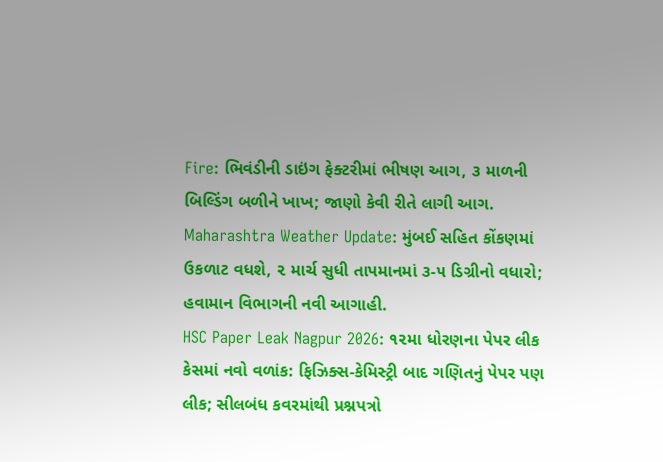Fire: ભિવંડીની ડાઇંગ ફેક્ટરીમાં ભીષણ આગ, ૩ માળની બિલ્ડિંગ બળીને ખાખ; જાણો કેવી રીતે લાગી આગ.
Maharashtra Weather Update: મુંબઈ સહિત કોંકણમાં ઉકળાટ વધશે, ૨ માર્ચ સુધી તાપમાનમાં ૩-૫ ડિગ્રીનો વધારો; હવામાન વિભાગની નવી આગાહી.
HSC Paper Leak Nagpur 2026: ૧૨મા ધોરણના પેપર લીક કેસમાં નવો વળાંક: ફિઝિક્સ-કેમિસ્ટ્રી બાદ ગણિતનું પેપર પણ લીક; સીલબંધ કવરમાંથી પ્રશ્નપત્રો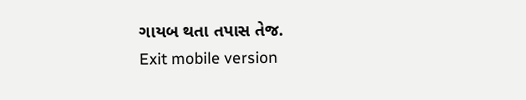ગાયબ થતા તપાસ તેજ.
Exit mobile version